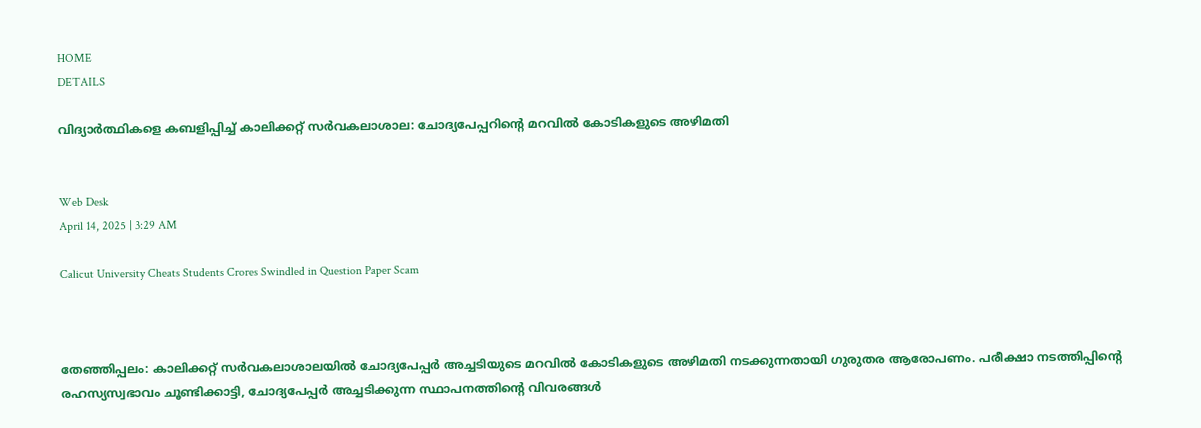HOME
DETAILS

വിദ്യാർത്ഥികളെ കബളിപ്പിച്ച് കാലിക്കറ്റ് സർവകലാശാല: ചോദ്യപേപ്പറിന്റെ മറവിൽ കോടികളുടെ അഴിമതി


Web Desk
April 14, 2025 | 3:29 AM

Calicut University Cheats Students Crores Swindled in Question Paper Scam



തേഞ്ഞിപ്പലം: കാലിക്കറ്റ് സർവകലാശാലയിൽ ചോദ്യപേപ്പർ അച്ചടിയുടെ മറവിൽ കോടികളുടെ അഴിമതി നടക്കുന്നതായി ഗുരുതര ആരോപണം. പരീക്ഷാ നടത്തിപ്പിന്റെ രഹസ്യസ്വഭാവം ചൂണ്ടിക്കാട്ടി, ചോദ്യപേപ്പർ അച്ചടിക്കുന്ന സ്ഥാപനത്തിന്റെ വിവരങ്ങൾ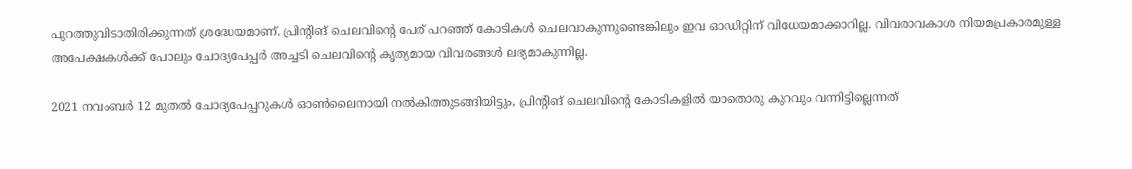പുറത്തുവിടാതിരിക്കുന്നത് ശ്രദ്ധേയമാണ്. പ്രിന്റിങ് ചെലവിന്റെ പേര് പറഞ്ഞ് കോടികൾ ചെലവാകുന്നുണ്ടെങ്കിലും ഇവ ഓഡിറ്റിന് വിധേയമാക്കാറില്ല. വിവരാവകാശ നിയമപ്രകാരമുള്ള അപേക്ഷകൾക്ക് പോലും ചോദ്യപേപ്പർ അച്ചടി ചെലവിന്റെ കൃത്യമായ വിവരങ്ങൾ ലഭ്യമാകുന്നില്ല.

2021 നവംബർ 12 മുതൽ ചോദ്യപേപ്പറുകൾ ഓൺലൈനായി നൽകിത്തുടങ്ങിയിട്ടും, പ്രിന്റിങ് ചെലവിന്റെ കോടികളിൽ യാതൊരു കുറവും വന്നിട്ടില്ലെന്നത്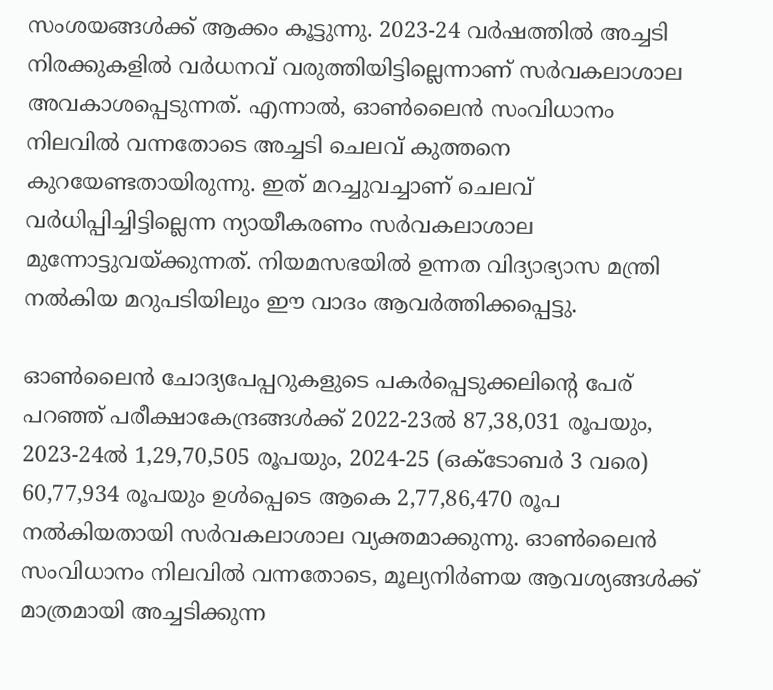സംശയങ്ങൾക്ക് ആക്കം കൂട്ടുന്നു. 2023-24 വർഷത്തിൽ അച്ചടി നിരക്കുകളിൽ വർധനവ് വരുത്തിയിട്ടില്ലെന്നാണ് സർവകലാശാല അവകാശപ്പെടുന്നത്. എന്നാൽ, ഓൺലൈൻ സംവിധാനം നിലവിൽ വന്നതോടെ അച്ചടി ചെലവ് കുത്തനെ കുറയേണ്ടതായിരുന്നു. ഇത് മറച്ചുവച്ചാണ് ചെലവ് വർധിപ്പിച്ചിട്ടില്ലെന്ന ന്യായീകരണം സർവകലാശാല മുന്നോട്ടുവയ്ക്കുന്നത്. നിയമസഭയിൽ ഉന്നത വിദ്യാഭ്യാസ മന്ത്രി നൽകിയ മറുപടിയിലും ഈ വാദം ആവർത്തിക്കപ്പെട്ടു.

ഓൺലൈൻ ചോദ്യപേപ്പറുകളുടെ പകർപ്പെടുക്കലിന്റെ പേര് പറഞ്ഞ് പരീക്ഷാകേന്ദ്രങ്ങൾക്ക് 2022-23ൽ 87,38,031 രൂപയും, 2023-24ൽ 1,29,70,505 രൂപയും, 2024-25 (ഒക്ടോബർ 3 വരെ) 60,77,934 രൂപയും ഉൾപ്പെടെ ആകെ 2,77,86,470 രൂപ നൽകിയതായി സർവകലാശാല വ്യക്തമാക്കുന്നു. ഓൺലൈൻ സംവിധാനം നിലവിൽ വന്നതോടെ, മൂല്യനിർണയ ആവശ്യങ്ങൾക്ക് മാത്രമായി അച്ചടിക്കുന്ന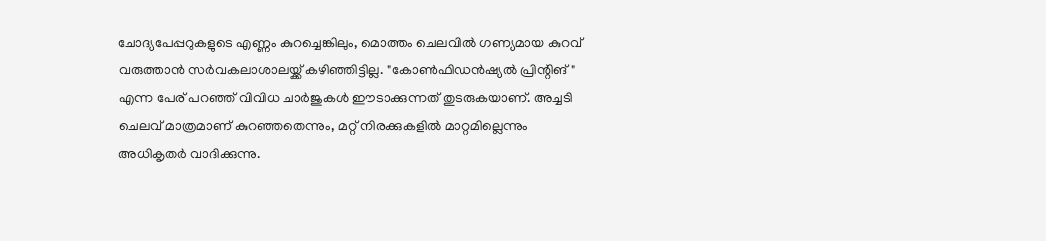ചോദ്യപേപ്പറുകളുടെ എണ്ണം കുറച്ചെങ്കിലും, മൊത്തം ചെലവിൽ ഗണ്യമായ കുറവ് വരുത്താൻ സർവകലാശാലയ്ക്ക് കഴിഞ്ഞിട്ടില്ല. "കോൺഫിഡൻഷ്യൽ പ്രിന്റിങ്" എന്ന പേര് പറഞ്ഞ് വിവിധ ചാർജുകൾ ഈടാക്കുന്നത് തുടരുകയാണ്. അച്ചടി ചെലവ് മാത്രമാണ് കുറഞ്ഞതെന്നും, മറ്റ് നിരക്കുകളിൽ മാറ്റമില്ലെന്നും അധികൃതർ വാദിക്കുന്നു.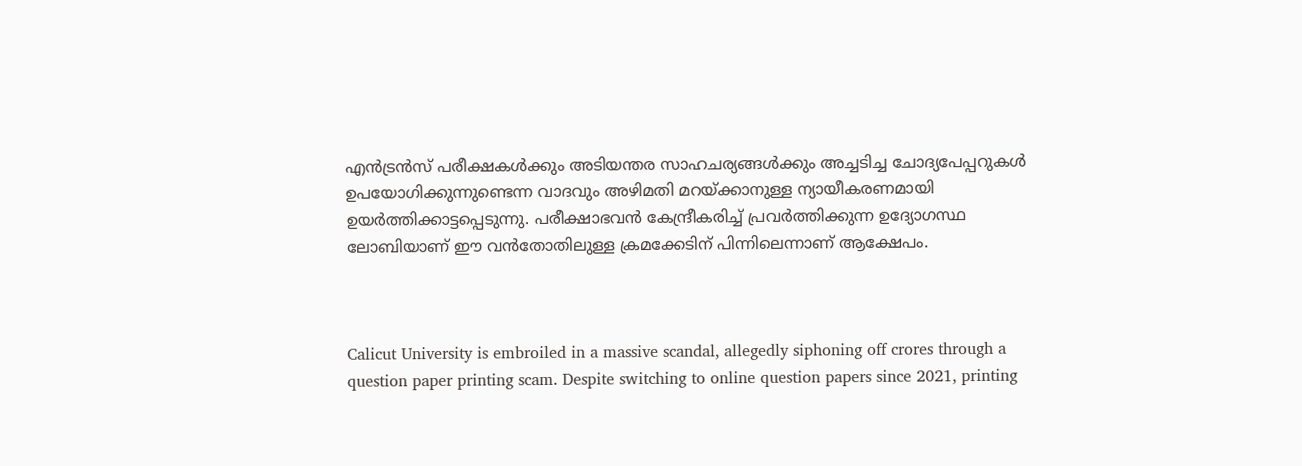എൻട്രൻസ് പരീക്ഷകൾക്കും അടിയന്തര സാഹചര്യങ്ങൾക്കും അച്ചടിച്ച ചോദ്യപേപ്പറുകൾ ഉപയോഗിക്കുന്നുണ്ടെന്ന വാദവും അഴിമതി മറയ്ക്കാനുള്ള ന്യായീകരണമായി ഉയർത്തിക്കാട്ടപ്പെടുന്നു. പരീക്ഷാഭവൻ കേന്ദ്രീകരിച്ച് പ്രവർത്തിക്കുന്ന ഉദ്യോഗസ്ഥ ലോബിയാണ് ഈ വൻതോതിലുള്ള ക്രമക്കേടിന് പിന്നിലെന്നാണ് ആക്ഷേപം.



Calicut University is embroiled in a massive scandal, allegedly siphoning off crores through a question paper printing scam. Despite switching to online question papers since 2021, printing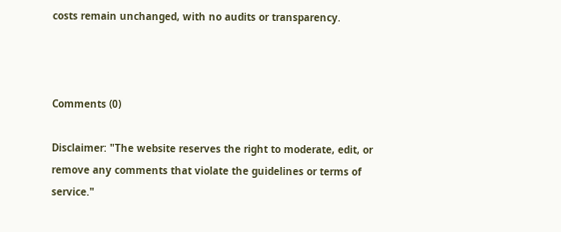costs remain unchanged, with no audits or transparency.



Comments (0)

Disclaimer: "The website reserves the right to moderate, edit, or remove any comments that violate the guidelines or terms of service."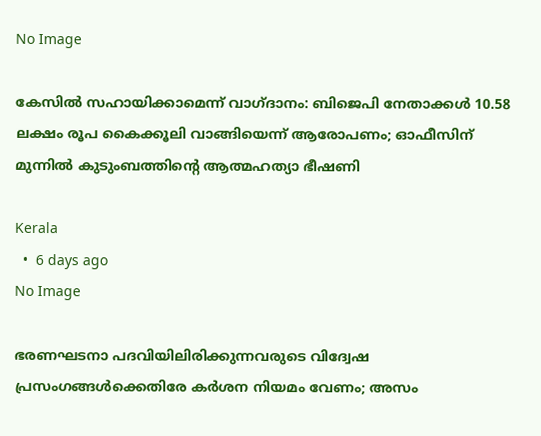No Image

കേസിൽ സഹായിക്കാമെന്ന് വാഗ്ദാനം: ബിജെപി നേതാക്കൾ 10.58 ലക്ഷം രൂപ കൈക്കൂലി വാങ്ങിയെന്ന് ആരോപണം; ഓഫീസിന് മുന്നിൽ കുടുംബത്തിന്റെ ആത്മഹത്യാ ഭീഷണി

Kerala
  •  6 days ago
No Image

ഭരണഘടനാ പദവിയിലിരിക്കുന്നവരുടെ വിദ്വേഷ പ്രസംഗങ്ങള്‍ക്കെതിരേ കര്‍ശന നിയമം വേണം; അസം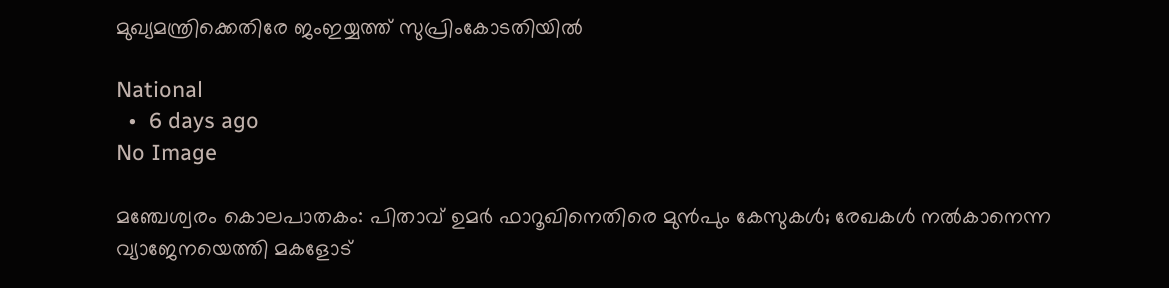മുഖ്യമന്ത്രിക്കെതിരേ ജംഇയ്യത്ത് സുപ്രിംകോടതിയില്‍

National
  •  6 days ago
No Image

മഞ്ചേശ്വരം കൊലപാതകം: പിതാവ് ഉമർ ഫാറൂഖിനെതിരെ മുൻപും കേസുകൾ; രേഖകൾ നൽകാനെന്ന വ്യാജേനയെത്തി മകളോട്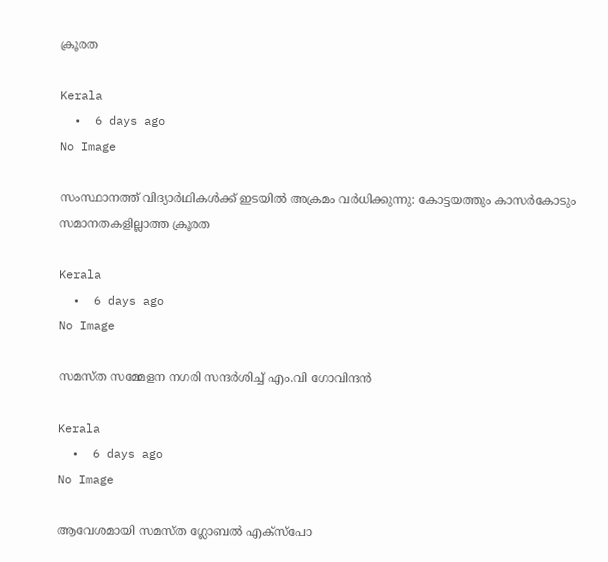ക്രൂരത

Kerala
  •  6 days ago
No Image

സംസ്ഥാനത്ത് വിദ്യാർഥികൾക്ക് ഇടയിൽ അക്രമം വർധിക്കുന്നു: കോട്ടയത്തും കാസർകോടും സമാനതകളില്ലാത്ത ക്രൂരത

Kerala
  •  6 days ago
No Image

സമസ്ത സമ്മേളന നഗരി സന്ദർശിച്ച് എം.വി ഗോവിന്ദൻ

Kerala
  •  6 days ago
No Image

ആവേശമായി സമസ്ത ഗ്ലോബല്‍ എക്‌സ്‌പോ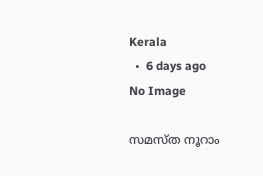Kerala
  •  6 days ago
No Image

സമസ്ത നൂറാം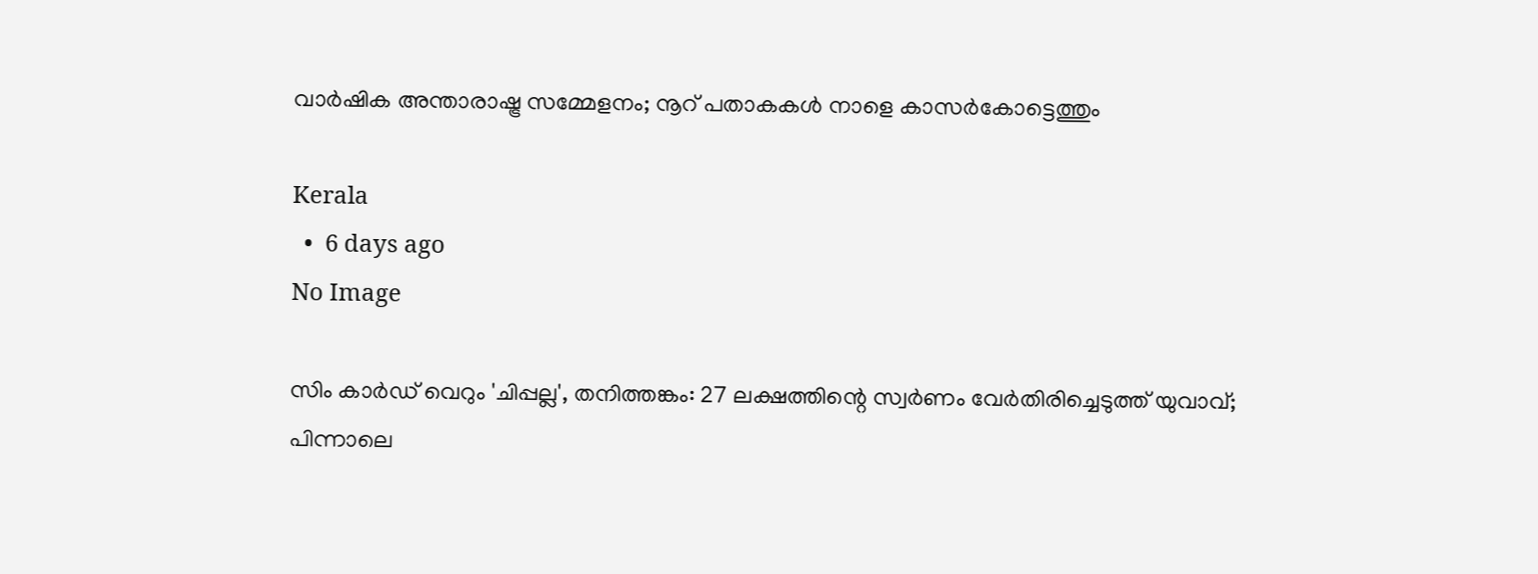വാര്‍ഷിക അന്താരാഷ്ട്ര സമ്മേളനം; നൂറ് പതാകകള്‍ നാളെ കാസര്‍കോട്ടെത്തും

Kerala
  •  6 days ago
No Image

സിം കാർഡ് വെറും 'ചിപ്പല്ല', തനിത്തങ്കം: 27 ലക്ഷത്തിന്റെ സ്വർണം വേർതിരിച്ചെടുത്ത് യുവാവ്; പിന്നാലെ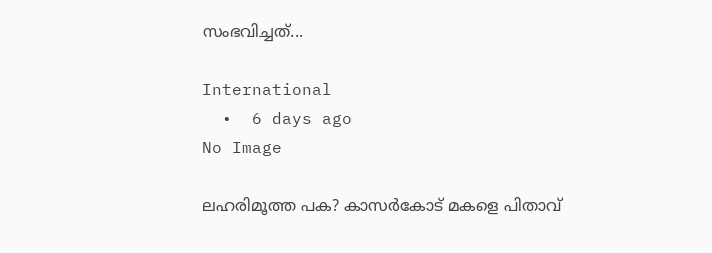സംഭവിച്ചത്...

International
  •  6 days ago
No Image

ലഹരിമൂത്ത പക? കാസർകോട് മകളെ പിതാവ്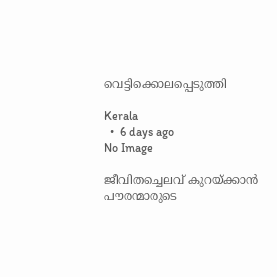വെട്ടിക്കൊലപ്പെടുത്തി

Kerala
  •  6 days ago
No Image

ജീവിതച്ചെലവ് കുറയ്ക്കാന്‍ പൗരന്മാരുടെ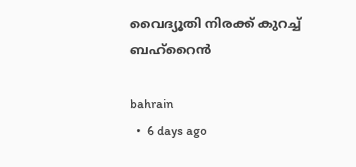വൈദ്യൂതി നിരക്ക് കുറച്ച് ബഹ്‌റൈന്‍

bahrain
  •  6 days ago